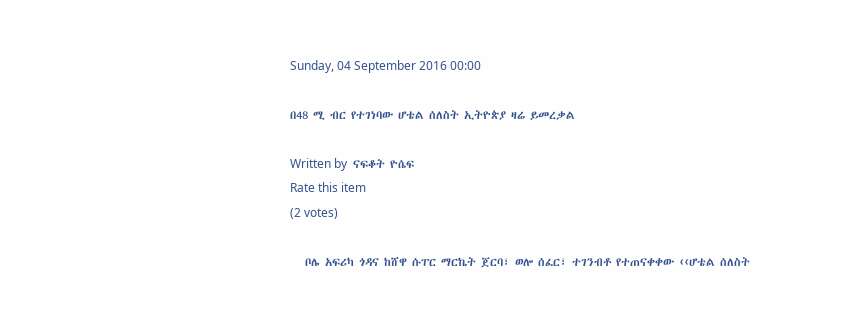Sunday, 04 September 2016 00:00

በ48 ሚ ብር የተገነባው ሆቴል ሰለስት ኢትዮጵያ ዛሬ ይመረቃል

Written by  ናፍቆት ዮሴፍ
Rate this item
(2 votes)

   ቦሌ አፍሪካ ጎዳና ከሸዋ ሱፐር ማርኬት ጀርባ፣ ወሎ ሰፈር፣ ተገንብቶ የተጠናቀቀው ‹‹ሆቴል ሰለስት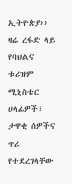ኢትዮጵያ›› ዛሬ ረፋድ ላይ የባህልና ቱሪዝም ሚኒስቴር ሀላፊዎች፣ ታዋቂ ሰዎችና ጥሪ የተደረገላቸው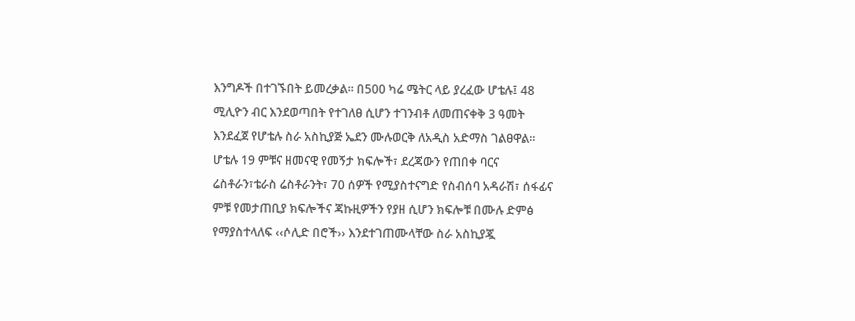እንግዶች በተገኙበት ይመረቃል፡፡ በ500 ካሬ ሜትር ላይ ያረፈው ሆቴሉ፤ 48 ሚሊዮን ብር እንደወጣበት የተገለፀ ሲሆን ተገንብቶ ለመጠናቀቅ 3 ዓመት እንደፈጀ የሆቴሉ ስራ አስኪያጅ ኤደን ሙሉወርቅ ለአዲስ አድማስ ገልፀዋል፡፡ ሆቴሉ 19 ምቹና ዘመናዊ የመኝታ ክፍሎች፣ ደረጃውን የጠበቀ ባርና ሬስቶራን፣ቴራስ ሬስቶራንት፣ 70 ሰዎች የሚያስተናግድ የስብሰባ አዳራሽ፣ ሰፋፊና ምቹ የመታጠቢያ ክፍሎችና ጃኩዚዎችን የያዘ ሲሆን ክፍሎቹ በሙሉ ድምፅ የማያስተላለፍ ‹‹ሶሊድ በሮች›› እንደተገጠሙላቸው ስራ አስኪያጇ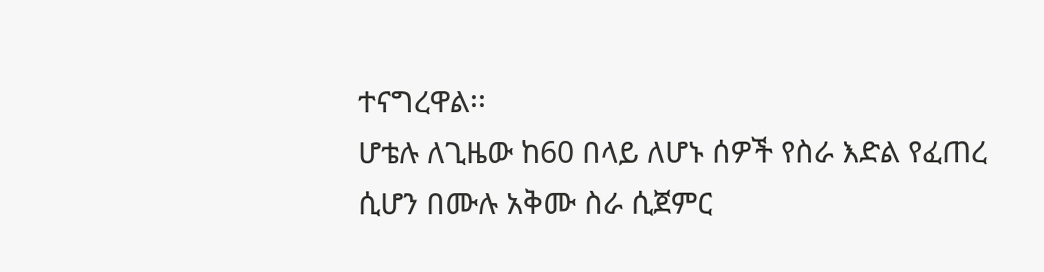ተናግረዋል፡፡
ሆቴሉ ለጊዜው ከ60 በላይ ለሆኑ ሰዎች የስራ እድል የፈጠረ ሲሆን በሙሉ አቅሙ ስራ ሲጀምር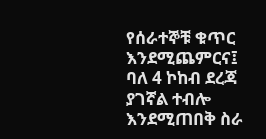የሰራተኞቹ ቁጥር እንደሚጨምርና፤ ባለ 4 ኮከብ ደረጃ ያገኛል ተብሎ እንደሚጠበቅ ስራ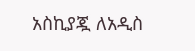አስኪያጇ ለአዲስ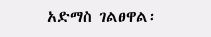አድማስ ገልፀዋል፡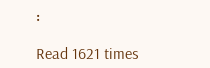፡

Read 1621 times